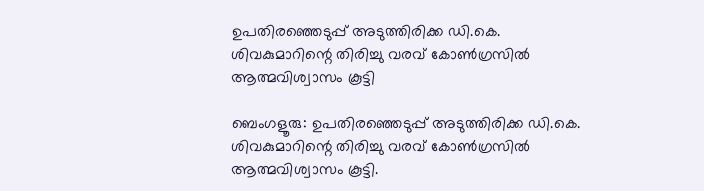ഉപതിരഞ്ഞെടുപ്പ് അടുത്തിരിക്ക ഡി.കെ. ശിവകുമാറിന്റെ തിരിച്ചു വരവ് കോൺഗ്രസിൽ ആത്മവിശ്വാസം കൂട്ടി

ബെംഗളൂരു: ഉപതിരഞ്ഞെടുപ്പ് അടുത്തിരിക്ക ഡി.കെ. ശിവകുമാറിന്റെ തിരിച്ചു വരവ് കോൺഗ്രസിൽ ആത്മവിശ്വാസം കൂട്ടി.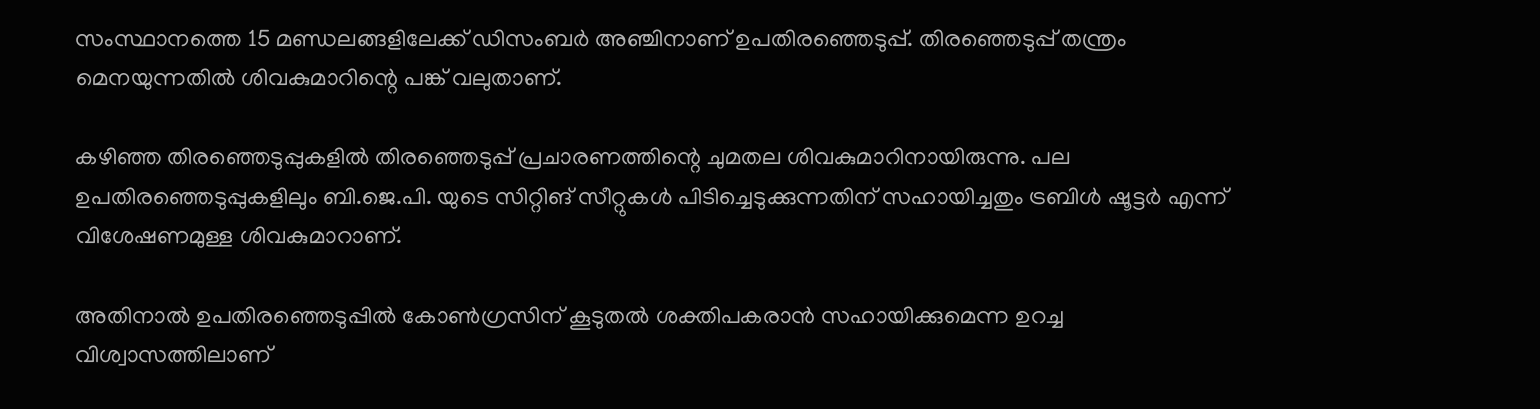സംസ്ഥാനത്തെ 15 മണ്ഡലങ്ങളിലേക്ക് ഡിസംബർ അഞ്ചിനാണ് ഉപതിരഞ്ഞെടുപ്പ്. തിരഞ്ഞെടുപ്പ് തന്ത്രം മെനയുന്നതിൽ ശിവകുമാറിന്റെ പങ്ക് വലുതാണ്.

കഴിഞ്ഞ തിരഞ്ഞെടുപ്പുകളിൽ തിരഞ്ഞെടുപ്പ് പ്രചാരണത്തിന്റെ ചുമതല ശിവകുമാറിനായിരുന്നു. പല ഉപതിരഞ്ഞെടുപ്പുകളിലും ബി.ജെ.പി. യുടെ സിറ്റിങ് സീറ്റുകൾ പിടിച്ചെടുക്കുന്നതിന് സഹായിച്ചതും ട്രബിൾ ഷൂട്ടർ എന്ന് വിശേഷണമുള്ള ശിവകുമാറാണ്.

അതിനാൽ ഉപതിരഞ്ഞെടുപ്പിൽ കോൺഗ്രസിന് കൂടുതൽ ശക്തിപകരാൻ സഹായിക്കുമെന്ന ഉറച്ച വിശ്വാസത്തിലാണ്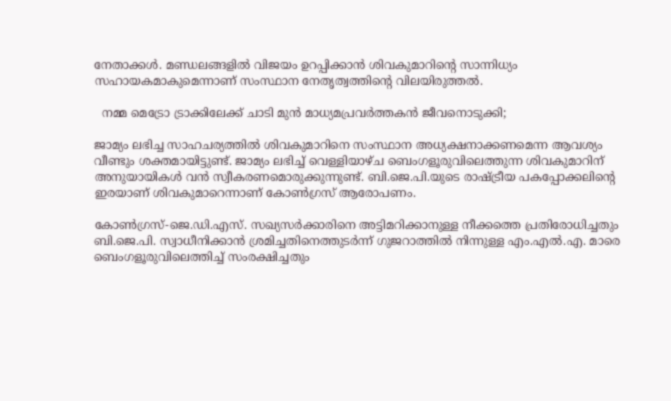നേതാക്കൾ. മണ്ഡലങ്ങളിൽ വിജയം ഉറപ്പിക്കാൻ ശിവകുമാറിന്റെ സാന്നിധ്യം സഹായകമാകുമെന്നാണ് സംസ്ഥാന നേതൃത്വത്തിന്റെ വിലയിരുത്തൽ.

  നമ്മ മെട്രോ ട്രാക്കിലേക്ക് ചാടി മുൻ മാധ്യമപ്രവർത്തകൻ ജീവനൊടുക്കി;

ജാമ്യം ലഭിച്ച സാഹചര്യത്തിൽ ശിവകുമാറിനെ സംസ്ഥാന അധ്യക്ഷനാക്കണമെന്ന ആവശ്യം വീണ്ടും ശക്തമായിട്ടുണ്ട്. ജാമ്യം ലഭിച്ച് വെള്ളിയാഴ്ച ബെംഗളൂരുവിലെത്തുന്ന ശിവകുമാറിന് അനുയായികൾ വൻ സ്വീകരണമൊരുക്കുന്നുണ്ട്. ബി.ജെ.പി.യുടെ രാഷ്ട്രീയ പകപ്പോക്കലിന്റെ ഇരയാണ് ശിവകുമാറെന്നാണ് കോൺഗ്രസ് ആരോപണം.

കോൺഗ്രസ്-ജെ.ഡി.എസ്. സഖ്യസർക്കാരിനെ അട്ടിമറിക്കാനുള്ള നീക്കത്തെ പ്രതിരോധിച്ചതും ബി.ജെ.പി. സ്വാധീനിക്കാൻ ശ്രമിച്ചതിനെത്തുടർന്ന് ഗുജറാത്തിൽ നിന്നുള്ള എം.എൽ.എ. മാരെ ബെംഗളൂരുവിലെത്തിച്ച് സംരക്ഷിച്ചതും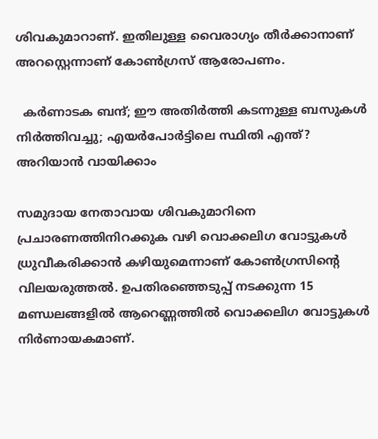ശിവകുമാറാണ്. ഇതിലുള്ള വൈരാഗ്യം തീർക്കാനാണ് അറസ്റ്റെന്നാണ് കോൺഗ്രസ് ആരോപണം.

  കർണാടക ബന്ദ്; ഈ അതിർത്തി കടന്നുള്ള ബസുകൾ നിർത്തിവച്ചു; എയർപോർട്ടിലെ സ്ഥിതി എന്ത്? അറിയാൻ വായിക്കാം

സമുദായ നേതാവായ ശിവകുമാറിനെ പ്രചാരണത്തിനിറക്കുക വഴി വൊക്കലിഗ വോട്ടുകൾ ധ്രുവീകരിക്കാൻ കഴിയുമെന്നാണ് കോൺഗ്രസിന്റെ വിലയരുത്തൽ. ഉപതിരഞ്ഞെടുപ്പ് നടക്കുന്ന 15 മണ്ഡലങ്ങളിൽ ആറെണ്ണത്തിൽ വൊക്കലിഗ വോട്ടുകൾ നിർണായകമാണ്.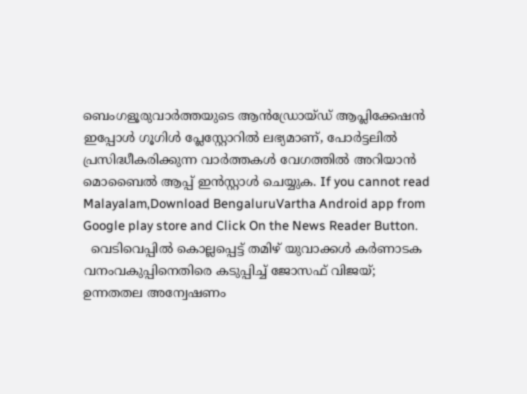ബെംഗളൂരുവാർത്തയുടെ ആൻഡ്രോയ്ഡ് ആപ്ലിക്കേഷൻ ഇപ്പോൾ ഗൂഗിൾ പ്ലേസ്റ്റോറിൽ ലഭ്യമാണ്, പോർട്ടലിൽ പ്രസിദ്ധീകരിക്കുന്ന വാർത്തകൾ വേഗത്തിൽ അറിയാൻ മൊബൈൽ ആപ്പ് ഇൻസ്റ്റാൾ ചെയ്യുക. If you cannot read Malayalam,Download BengaluruVartha Android app from Google play store and Click On the News Reader Button.
  വെടിവെപ്പിൽ കൊല്ലപ്പെട്ട് തമിഴ് യുവാക്കൾ കർണാടക വനംവകുപ്പിനെതിരെ കടുപ്പിച്ച് ജോസഫ് വിജയ്; ഉന്നതതല അന്വേഷണം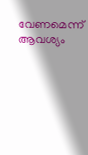വേണമെന്ന് ആവശ്യം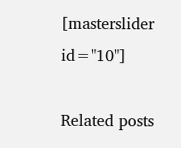[masterslider id="10"]

Related posts